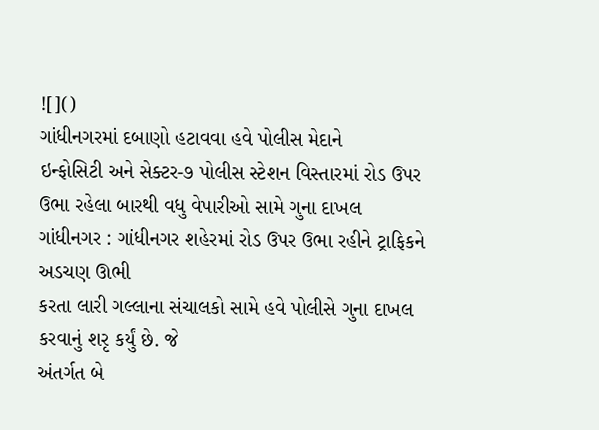![]()
ગાંધીનગરમાં દબાણો હટાવવા હવે પોલીસ મેદાને
ઇન્ફોસિટી અને સેક્ટર-૭ પોલીસ સ્ટેશન વિસ્તારમાં રોડ ઉપર ઉભા રહેલા બારથી વધુ વેપારીઓ સામે ગુના દાખલ
ગાંધીનગર : ગાંધીનગર શહેરમાં રોડ ઉપર ઉભા રહીને ટ્રાફિકને અડચણ ઊભી
કરતા લારી ગલ્લાના સંચાલકો સામે હવે પોલીસે ગુના દાખલ કરવાનું શરૃ કર્યું છે. જે
અંતર્ગત બે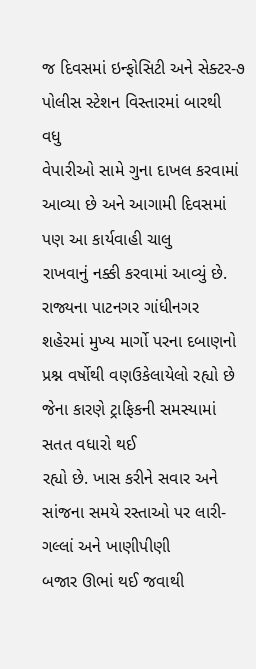જ દિવસમાં ઇન્ફોસિટી અને સેક્ટર-૭ પોલીસ સ્ટેશન વિસ્તારમાં બારથી વધુ
વેપારીઓ સામે ગુના દાખલ કરવામાં આવ્યા છે અને આગામી દિવસમાં પણ આ કાર્યવાહી ચાલુ
રાખવાનું નક્કી કરવામાં આવ્યું છે.
રાજ્યના પાટનગર ગાંધીનગર શહેરમાં મુખ્ય માર્ગો પરના દબાણનો
પ્રશ્ન વર્ષોથી વણઉકેલાયેલો રહ્યો છે જેના કારણે ટ્રાફિકની સમસ્યામાં સતત વધારો થઈ
રહ્યો છે. ખાસ કરીને સવાર અને સાંજના સમયે રસ્તાઓ પર લારી-ગલ્લાં અને ખાણીપીણી
બજાર ઊભાં થઈ જવાથી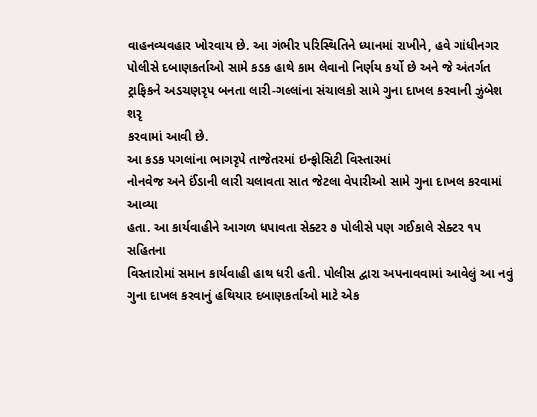વાહનવ્યવહાર ખોરવાય છે. આ ગંભીર પરિસ્થિતિને ધ્યાનમાં રાખીને, હવે ગાંધીનગર
પોલીસે દબાણકર્તાઓ સામે કડક હાથે કામ લેવાનો નિર્ણય કર્યો છે અને જે અંતર્ગત
ટ્રાફિકને અડચણરૃપ બનતા લારી-ગલ્લાંના સંચાલકો સામે ગુના દાખલ કરવાની ઝુંબેશ શરૃ
કરવામાં આવી છે.
આ કડક પગલાંના ભાગરૃપે તાજેતરમાં ઇન્ફોસિટી વિસ્તારમાં
નોનવેજ અને ઈંડાની લારી ચલાવતા સાત જેટલા વેપારીઓ સામે ગુના દાખલ કરવામાં આવ્યા
હતા. આ કાર્યવાહીને આગળ ધપાવતા સેક્ટર ૭ પોલીસે પણ ગઈકાલે સેક્ટર ૧૫ સહિતના
વિસ્તારોમાં સમાન કાર્યવાહી હાથ ધરી હતી. પોલીસ દ્વારા અપનાવવામાં આવેલું આ નવું
ગુના દાખલ કરવાનું હથિયાર દબાણકર્તાઓ માટે એક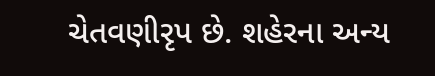ચેતવણીરૃપ છે. શહેરના અન્ય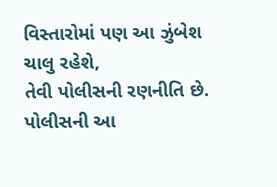વિસ્તારોમાં પણ આ ઝુંબેશ ચાલુ રહેશે,
તેવી પોલીસની રણનીતિ છે. પોલીસની આ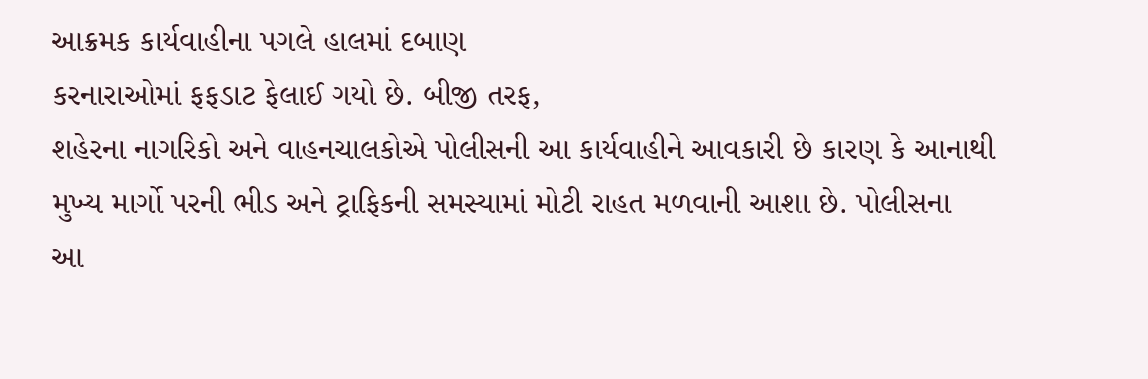આક્રમક કાર્યવાહીના પગલે હાલમાં દબાણ
કરનારાઓમાં ફફડાટ ફેલાઈ ગયો છે. બીજી તરફ,
શહેરના નાગરિકો અને વાહનચાલકોએ પોલીસની આ કાર્યવાહીને આવકારી છે કારણ કે આનાથી
મુખ્ય માર્ગો પરની ભીડ અને ટ્રાફિકની સમસ્યામાં મોટી રાહત મળવાની આશા છે. પોલીસના
આ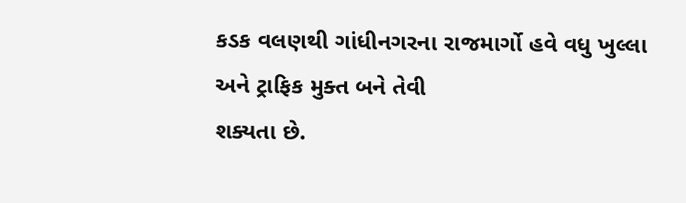કડક વલણથી ગાંધીનગરના રાજમાર્ગો હવે વધુ ખુલ્લા અને ટ્રાફિક મુક્ત બને તેવી
શક્યતા છે.